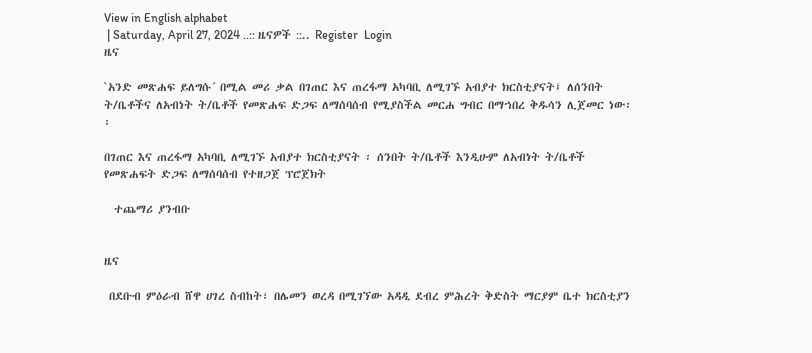View in English alphabet
 | Saturday, April 27, 2024 ..:: ዜናዎች ::.. Register  Login
ዜና

`አንድ መጽሐፍ ይለግሱ´ በሚል መሪ ቃል በገጠር እና ጠረፋማ አካባቢ ለሚገኙ አብያተ ክርስቲያናት፤ ለሰንበት ት/ቤቶችና ለአብነት ት/ቤቶች የመጽሐፍ ድጋፍ ለማሰባሰብ የሚያስችል መርሐ ግብር በማኀበረ ቅዱሳን ሊጀመር ነው፡፡

በገጠር እና ጠረፋማ አካባቢ ለሚገኙ አብያተ ክርስቲያናት ፡ ሰንበት ት/ቤቶች እንዲሁም ለአብነት ት/ቤቶች የመጽሐፍት ድጋፍ ለማሰባሰብ የተዘጋጀ ፕሮጀክት

  ተጨማሪ ያንብቡ


ዜና

 በደቡብ ምዕራብ ሸዋ ሀገረ ስብከት፣ በሌመን ወረዳ በሚገኘው አዳዲ ደብረ ምሕረት ቅድስት ማርያም ቤተ ክርስቲያን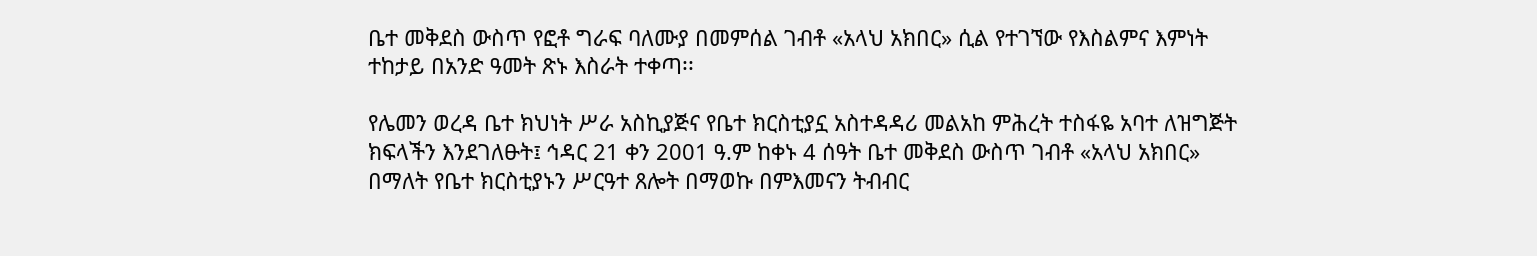ቤተ መቅደስ ውስጥ የፎቶ ግራፍ ባለሙያ በመምሰል ገብቶ «አላህ አክበር» ሲል የተገኘው የእስልምና እምነት ተከታይ በአንድ ዓመት ጽኑ እስራት ተቀጣ፡፡

የሌመን ወረዳ ቤተ ክህነት ሥራ አስኪያጅና የቤተ ክርስቲያኗ አስተዳዳሪ መልአከ ምሕረት ተስፋዬ አባተ ለዝግጅት ክፍላችን እንደገለፁት፤ ኅዳር 21 ቀን 2001 ዓ.ም ከቀኑ 4 ሰዓት ቤተ መቅደስ ውስጥ ገብቶ «አላህ አክበር» በማለት የቤተ ክርስቲያኑን ሥርዓተ ጸሎት በማወኩ በምእመናን ትብብር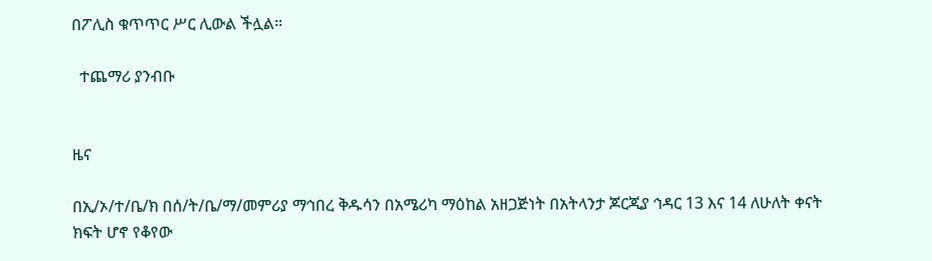በፖሊስ ቁጥጥር ሥር ሊውል ችሏል፡፡

  ተጨማሪ ያንብቡ


ዜና

በኢ/ኦ/ተ/ቤ/ክ በሰ/ት/ቤ/ማ/መምሪያ ማኅበረ ቅዱሳን በአሜሪካ ማዕከል አዘጋጅነት በአትላንታ ጆርጂያ ኅዳር 13 እና 14 ለሁለት ቀናት ክፍት ሆኖ የቆየው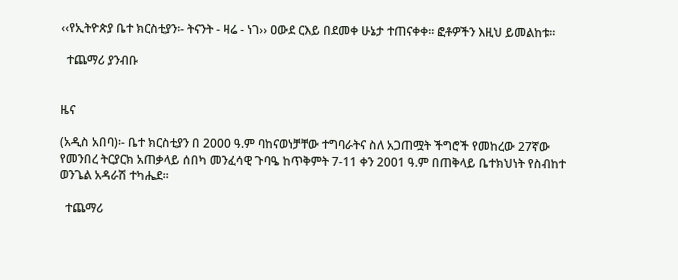‹‹የኢትዮጵያ ቤተ ክርስቲያን፡- ትናንት - ዛሬ - ነገ›› ዐውደ ርእይ በደመቀ ሁኔታ ተጠናቀቀ፡፡ ፎቶዎችን እዚህ ይመልከቱ፡፡

  ተጨማሪ ያንብቡ


ዜና

(አዲስ አበባ)፡- ቤተ ክርስቲያን በ 2000 ዓ.ም ባከናወነቻቸው ተግባራትና ስለ አጋጠሟት ችግሮች የመከረው 27ኛው የመንበረ ትርያርክ አጠቃላይ ሰበካ መንፈሳዊ ጉባዔ ከጥቅምት 7-11 ቀን 2001 ዓ.ም በጠቅላይ ቤተክህነት የስብከተ ወንጌል አዳራሽ ተካሔደ፡፡

  ተጨማሪ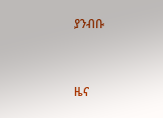ያንብቡ


ዜና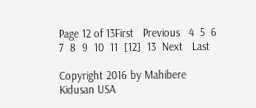Page 12 of 13First   Previous   4  5  6  7  8  9  10  11  [12]  13  Next   Last

Copyright 2016 by Mahibere Kidusan USA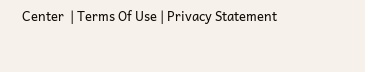Center  | Terms Of Use | Privacy Statement